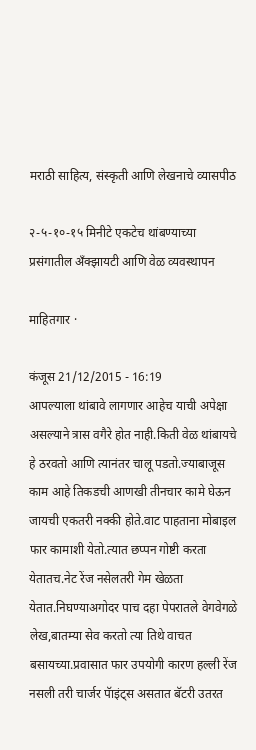मराठी साहित्य, संस्कृती आणि लेखनाचे व्यासपीठ

२-५-१०-१५ मिनीटे एकटेच थांबण्याच्या प्रसंगातील अँक्झायटी आणि वेळ व्यवस्थापन

माहितगार ·

कंजूस 21/12/2015 - 16:19
आपल्याला थांबावे लागणार आहेच याची अपेक्षा असल्याने त्रास वगैरे होत नाही.किती वेळ थांबायचे हे ठरवतो आणि त्यानंतर चालू पडतो.ज्याबाजूस काम आहे तिकडची आणखी तीनचार कामे घेऊन जायची एकतरी नक्की होते.वाट पाहताना मोबाइल फार कामाशी येतो.त्यात छप्पन गोष्टी करता येतातच.नेट रेंज नसेलतरी गेम खेळता येतात.निघण्याअगोदर पाच दहा पेपरातले वेगवेगळे लेख,बातम्या सेव करतो त्या तिथे वाचत बसायच्या.प्रवासात फार उपयोगी कारण हल्ली रेंज नसली तरी चार्जर पॅाइंट्स असतात बॅटरी उतरत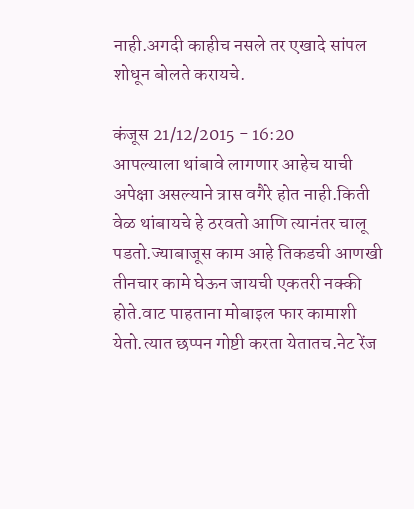नाही.अगदी काहीच नसले तर एखादे सांपल शोधून बोलते करायचे.

कंजूस 21/12/2015 - 16:20
आपल्याला थांबावे लागणार आहेच याची अपेक्षा असल्याने त्रास वगैरे होत नाही.किती वेळ थांबायचे हे ठरवतो आणि त्यानंतर चालू पडतो.ज्याबाजूस काम आहे तिकडची आणखी तीनचार कामे घेऊन जायची एकतरी नक्की होते.वाट पाहताना मोबाइल फार कामाशी येतो.त्यात छप्पन गोष्टी करता येतातच.नेट रेंज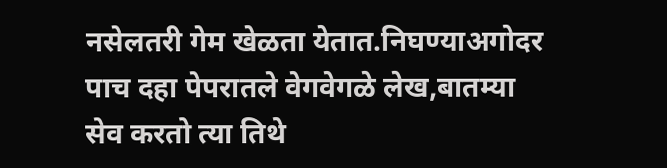नसेलतरी गेम खेळता येतात.निघण्याअगोदर पाच दहा पेपरातले वेगवेगळे लेख,बातम्या सेव करतो त्या तिथे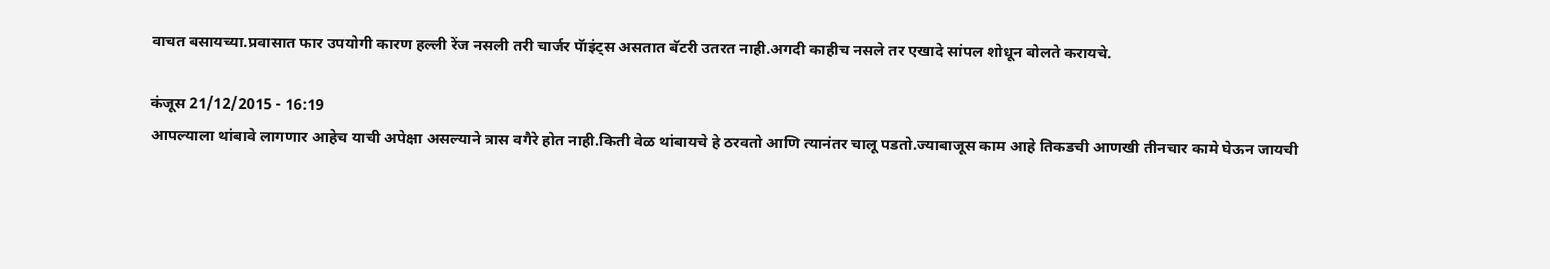वाचत बसायच्या.प्रवासात फार उपयोगी कारण हल्ली रेंज नसली तरी चार्जर पॅाइंट्स असतात बॅटरी उतरत नाही.अगदी काहीच नसले तर एखादे सांपल शोधून बोलते करायचे.

कंजूस 21/12/2015 - 16:19
आपल्याला थांबावे लागणार आहेच याची अपेक्षा असल्याने त्रास वगैरे होत नाही.किती वेळ थांबायचे हे ठरवतो आणि त्यानंतर चालू पडतो.ज्याबाजूस काम आहे तिकडची आणखी तीनचार कामे घेऊन जायची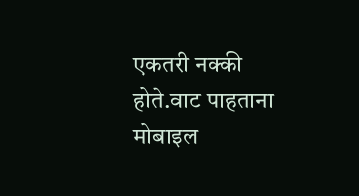एकतरी नक्की होते.वाट पाहताना मोबाइल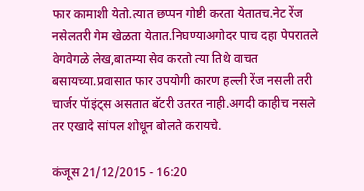फार कामाशी येतो.त्यात छप्पन गोष्टी करता येतातच.नेट रेंज नसेलतरी गेम खेळता येतात.निघण्याअगोदर पाच दहा पेपरातले वेगवेगळे लेख,बातम्या सेव करतो त्या तिथे वाचत बसायच्या.प्रवासात फार उपयोगी कारण हल्ली रेंज नसली तरी चार्जर पॅाइंट्स असतात बॅटरी उतरत नाही.अगदी काहीच नसले तर एखादे सांपल शोधून बोलते करायचे.

कंजूस 21/12/2015 - 16:20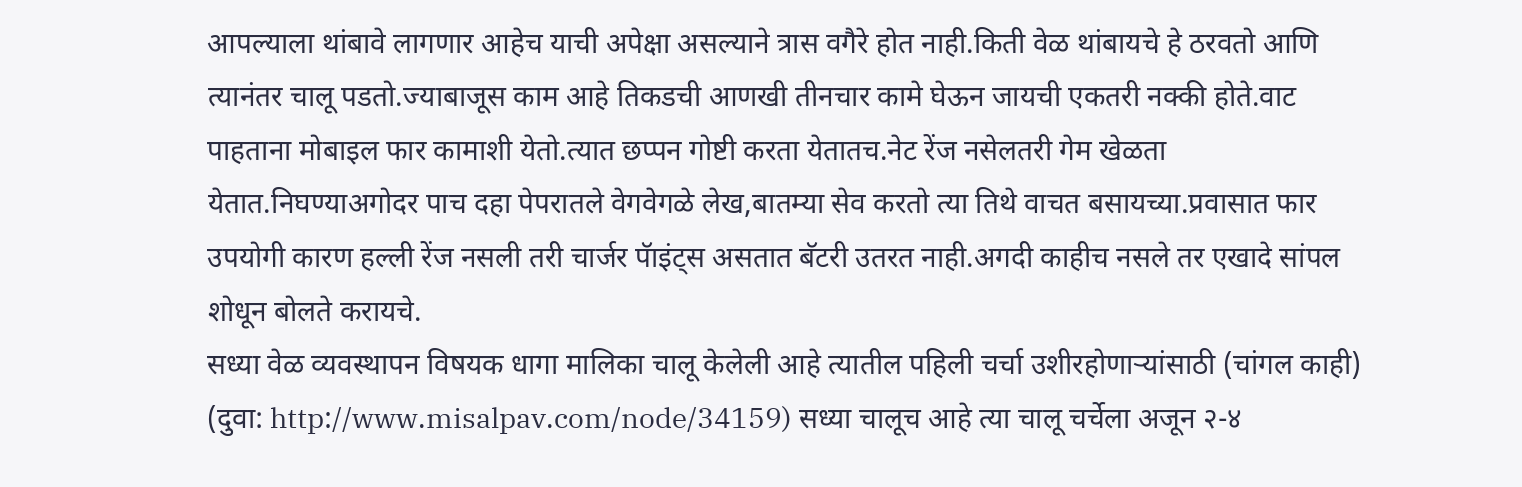आपल्याला थांबावे लागणार आहेच याची अपेक्षा असल्याने त्रास वगैरे होत नाही.किती वेळ थांबायचे हे ठरवतो आणि त्यानंतर चालू पडतो.ज्याबाजूस काम आहे तिकडची आणखी तीनचार कामे घेऊन जायची एकतरी नक्की होते.वाट पाहताना मोबाइल फार कामाशी येतो.त्यात छप्पन गोष्टी करता येतातच.नेट रेंज नसेलतरी गेम खेळता येतात.निघण्याअगोदर पाच दहा पेपरातले वेगवेगळे लेख,बातम्या सेव करतो त्या तिथे वाचत बसायच्या.प्रवासात फार उपयोगी कारण हल्ली रेंज नसली तरी चार्जर पॅाइंट्स असतात बॅटरी उतरत नाही.अगदी काहीच नसले तर एखादे सांपल शोधून बोलते करायचे.
सध्या वेळ व्यवस्थापन विषयक धागा मालिका चालू केलेली आहे त्यातील पहिली चर्चा उशीरहोणार्‍यांसाठी (चांगल काही) (दुवा: http://www.misalpav.com/node/34159) सध्या चालूच आहे त्या चालू चर्चेला अजून २-४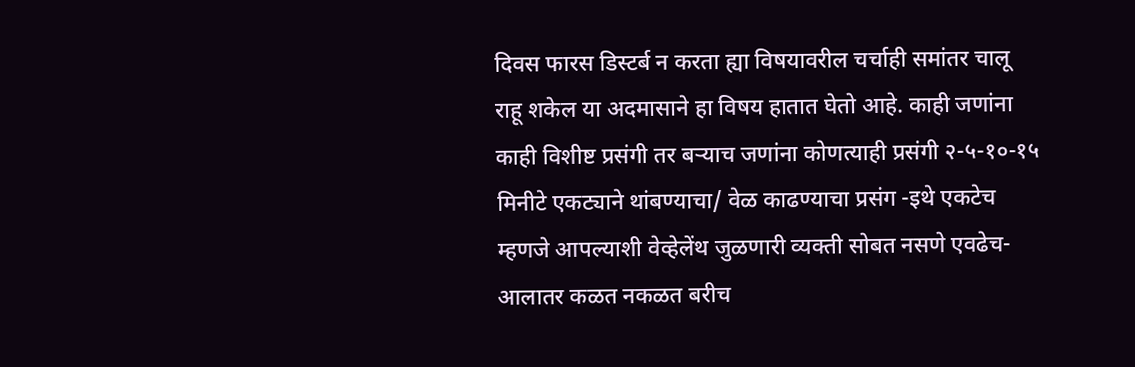दिवस फारस डिस्टर्ब न करता ह्या विषयावरील चर्चाही समांतर चालू राहू शकेल या अदमासाने हा विषय हातात घेतो आहे. काही जणांना काही विशीष्ट प्रसंगी तर बर्‍याच जणांना कोणत्याही प्रसंगी २-५-१०-१५ मिनीटे एकट्याने थांबण्याचा/ वेळ काढण्याचा प्रसंग -इथे एकटेच म्हणजे आपल्याशी वेव्हेलेंथ जुळणारी व्यक्ती सोबत नसणे एवढेच- आलातर कळत नकळत बरीच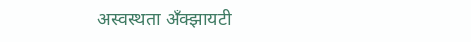अस्वस्थता अँक्झायटी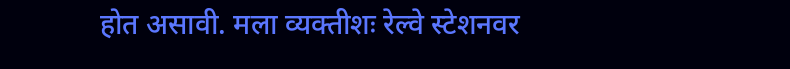होत असावी. मला व्यक्तीशः रेल्वे स्टेशनवर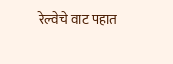रेल्वेचे वाट पहात